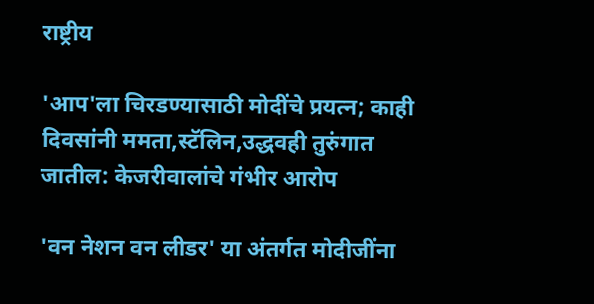राष्ट्रीय

'आप'ला चिरडण्यासाठी मोदींचे प्रयत्न; काही दिवसांनी ममता,स्टॅलिन,उद्धवही तुरुंगात जातील: केजरीवालांचे गंभीर आरोप

'वन नेशन वन लीडर' या अंतर्गत मोदीजींना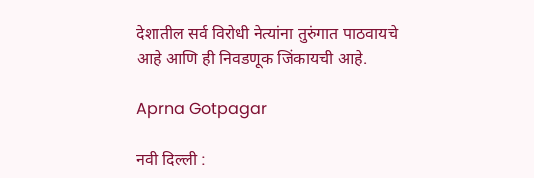देशातील सर्व विरोधी नेत्यांना तुरुंगात पाठवायचे आहे आणि ही निवडणूक जिंकायची आहे.

Aprna Gotpagar

नवी दिल्ली :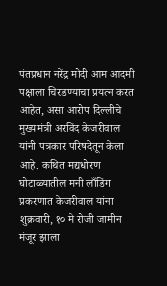पंतप्रधान नरेंद्र मोदी आम आदमी पक्षाला चिरडण्याचा प्रयत्न करत आहेत, असा आरोप दिल्लीचे मुख्यमंत्री अरविंद केजरीवाल यांनी पत्रकार परिषदेतून केला आहे. कथित मद्यधोरण घोटाळ्यातील मनी लाँडिंग प्रकरणात केजरीवाल यांना शुक्रवारी, १० मे रोजी जामीन मंजूर झाला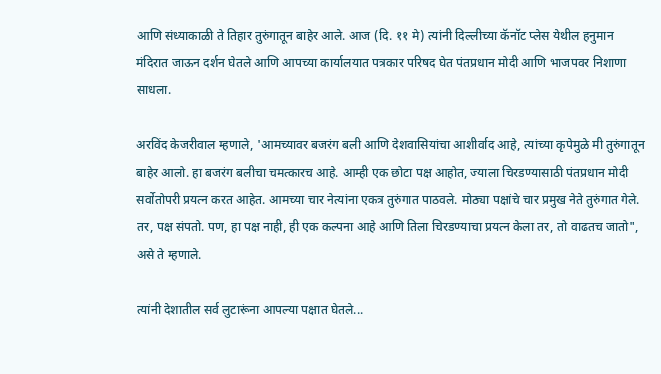आणि संध्याकाळी ते तिहार तुरुंगातून बाहेर आले. आज (दि. ११ मे) त्यांनी दिल्लीच्या कॅनॉट प्लेस येथील हनुमान मंदिरात जाऊन दर्शन घेतले आणि आपच्या कार्यालयात पत्रकार परिषद घेत पंतप्रधान मोदी आणि भाजपवर निशाणा साधला.

अरविंद केजरीवाल म्हणाले, 'आमच्यावर बजरंग बली आणि देशवासियांचा आशीर्वाद आहे, त्यांच्या कृपेमुळे मी तुरुंगातून बाहेर आलो. हा बजरंग बलीचा चमत्कारच आहे. आम्ही एक छोटा पक्ष आहोत, ज्याला चिरडण्यासाठी पंतप्रधान मोदी सर्वोतोपरी प्रयत्न करत आहेत. आमच्या चार नेत्यांना एकत्र तुरुंगात पाठवले. मोठ्या पक्षांचे चार प्रमुख नेते तुरुंगात गेले. तर, पक्ष संपतो. पण, हा पक्ष नाही, ही एक कल्पना आहे आणि तिला चिरडण्याचा प्रयत्न केला तर, तो वाढतच जातो", असे ते म्हणाले.

त्यांनी देशातील सर्व लुटारूंना आपल्या पक्षात घेतले...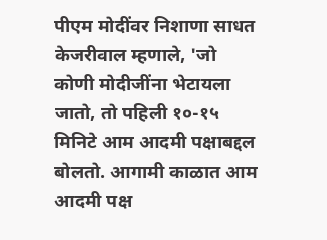पीएम मोदींवर निशाणा साधत केजरीवाल म्हणाले, 'जो कोणी मोदीजींना भेटायला जातो, तो पहिली १०-१५ मिनिटे आम आदमी पक्षाबद्दल बोलतो. आगामी काळात आम आदमी पक्ष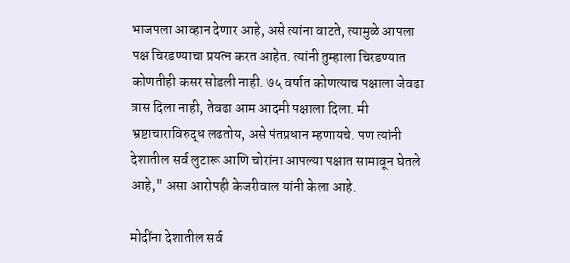भाजपला आव्हान देणार आहे, असे त्यांना वाटते, त्यामुळे आपला पक्ष चिरडण्याचा प्रयत्न करत आहेत. त्यांनी तुम्हाला चिरडण्यात कोणतीही कसर सोडली नाही. ७५ वर्षात कोणत्याच पक्षाला जेवढा त्रास दिला नाही, तेवढा आम आदमी पक्षाला दिला. मी भ्रष्टाचाराविरुद्ध लढतोय, असे पंतप्रधान म्हणायचे. पण त्यांनी देशातील सर्व लुटारू आणि चोरांना आपल्या पक्षात सामावून घेतले आहे," असा आरोपही केजरीवाल यांनी केला आहे.

मोदींना देशातील सर्व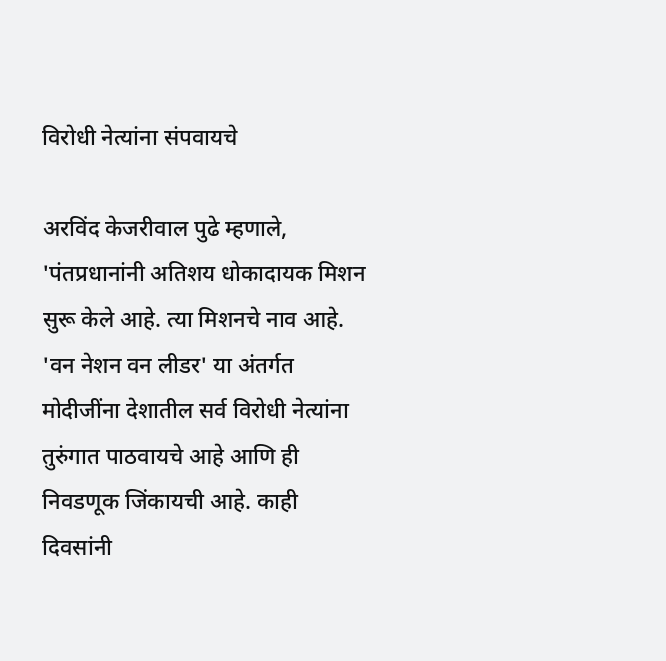विरोधी नेत्यांना संपवायचे

अरविंद केजरीवाल पुढे म्हणाले, 'पंतप्रधानांनी अतिशय धोकादायक मिशन सुरू केले आहे. त्या मिशनचे नाव आहे. 'वन नेशन वन लीडर' या अंतर्गत मोदीजींना देशातील सर्व विरोधी नेत्यांना तुरुंगात पाठवायचे आहे आणि ही निवडणूक जिंकायची आहे. काही दिवसांनी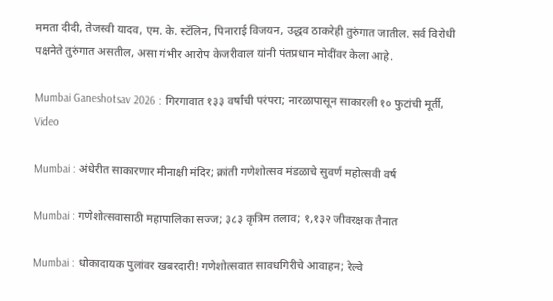ममता दीदी, तेजस्वी यादव, एम. के. स्टॅलिन, पिनाराई विजयन, उद्धव ठाकरेही तुरुंगात जातील. सर्व विरोधी पक्षनेते तुरुंगात असतील, असा गंभीर आरोप केजरीवाल यांनी पंतप्रधान मोदींवर केला आहे.

Mumbai Ganeshotsav 2026 : गिरगावात १३३ वर्षांची परंपरा; नारळापासून साकारली १० फुटांची मूर्ती, Video

Mumbai : अंधेरीत साकारणार मीनाक्षी मंदिर; क्रांती गणेशोत्सव मंडळाचे सुवर्ण महोत्सवी वर्ष

Mumbai : गणेशोत्सवासाठी महापालिका सज्ज; ३८३ कृत्रिम तलाव; १,१३२ जीवरक्षक तैनात

Mumbai : धोकादायक पुलांवर खबरदारी! गणेशोत्सवात सावधगिरीचे आवाहन; रेल्वे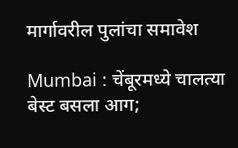मार्गावरील पुलांचा समावेश

Mumbai : चेंबूरमध्ये चालत्या बेस्ट बसला आग;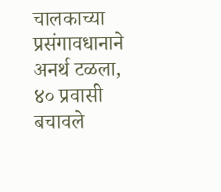चालकाच्या प्रसंगावधानाने अनर्थ टळला, ४० प्रवासी बचावले